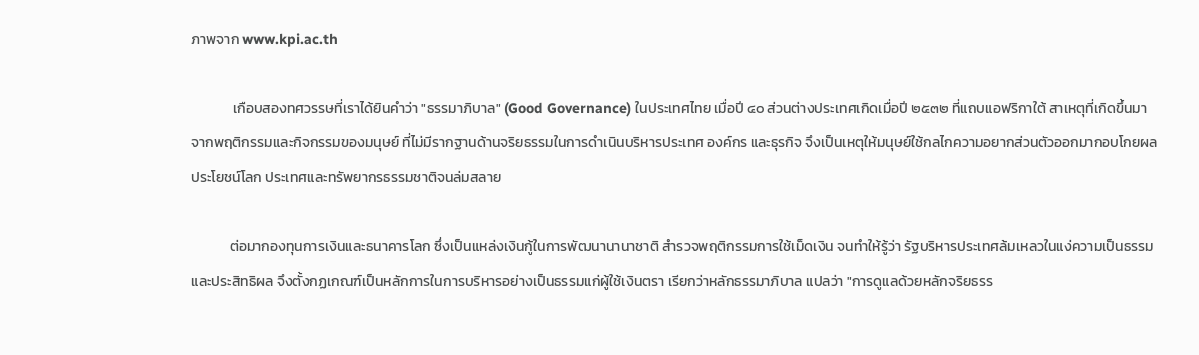ภาพจาก www.kpi.ac.th

             เกือบสองทศวรรษที่เราได้ยินคำว่า "ธรรมาภิบาล" (Good Governance) ในประเทศไทย เมื่อปี ๔๐ ส่วนต่างประเทศเกิดเมื่อปี ๒๕๓๒ ที่แถบแอฟริกาใต้ สาเหตุที่เกิดขึ้นมาจากพฤติกรรมและกิจกรรมของมนุษย์ ที่ไม่มีรากฐานด้านจริยธรรมในการดำเนินบริหารประเทศ องค์กร และธุรกิจ จึงเป็นเหตุให้มนุษย์ใช้กลไกความอยากส่วนตัวออกมากอบโกยผลประโยชน์โลก ประเทศและทรัพยากรธรรมชาติจนล่มสลาย

            ต่อมากองทุนการเงินและธนาคารโลก ซึ่งเป็นแหล่งเงินกู้ในการพัฒนานานาชาติ สำรวจพฤติกรรมการใช้เม็ดเงิน จนทำให้รู้ว่า รัฐบริหารประเทศล้มเหลวในแง่ความเป็นธรรมและประสิทธิผล จึงตั้งกฏเกณฑ์เป็นหลักการในการบริหารอย่างเป็นธรรมแก่ผู้ใช้เงินตรา เรียกว่าหลักธรรมาภิบาล แปลว่า "การดูแลด้วยหลักจริยธรร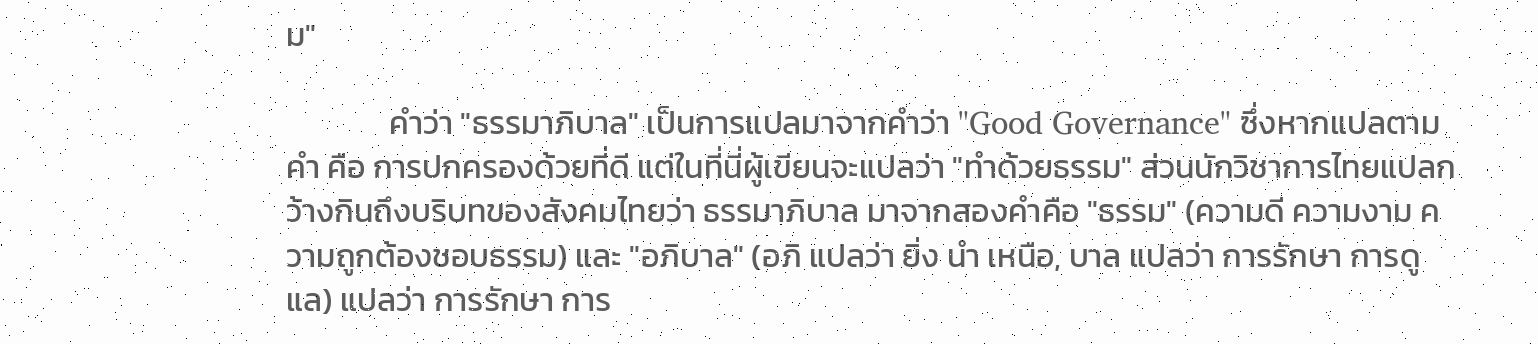ม"

              คำว่า "ธรรมาภิบาล" เป็นการแปลมาจากคำว่า "Good Governance" ซึ่งหากแปลตามคำ คือ การปกครองด้วยที่ดี แต่ในที่นี่ผู้เขียนจะแปลว่า "ทำด้วยธรรม" ส่วนนักวิชาการไทยแปลกว้างกินถึงบริบทของสังคมไทยว่า ธรรมาภิบาล มาจากสองคำคือ "ธรรม" (ความดี ความงาม ความถูกต้องชอบธรรม) และ "อภิบาล" (อภิ แปลว่า ยิ่ง นำ เหนือ, บาล แปลว่า การรักษา การดูแล) แปลว่า การรักษา การ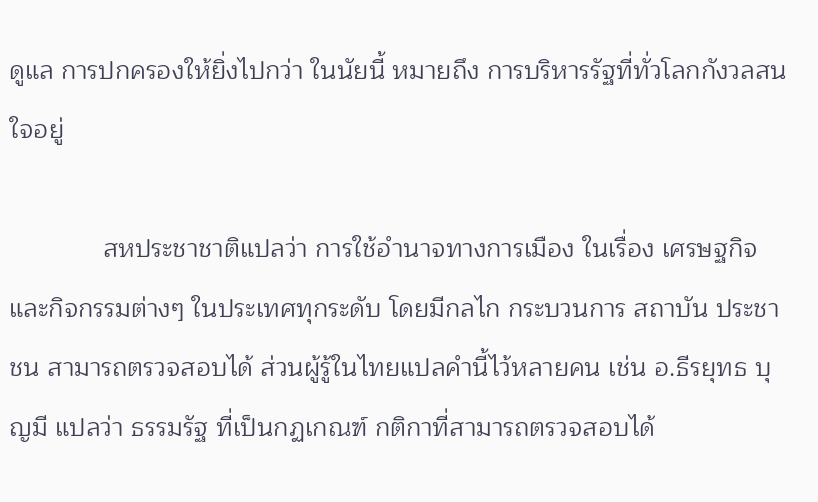ดูแล การปกครองให้ยิ่งไปกว่า ในนัยนี้ หมายถึง การบริหารรัฐที่ทั่วโลกกังวลสนใจอยู่

             สหประชาชาติแปลว่า การใช้อำนาจทางการเมือง ในเรื่อง เศรษฐกิจ และกิจกรรมต่างๆ ในประเทศทุกระดับ โดยมีกลไก กระบวนการ สถาบัน ประชาชน สามารถตรวจสอบได้ ส่วนผู้รู้ในไทยแปลคำนี้ไว้หลายคน เช่น อ.ธีรยุทธ บุญมี แปลว่า ธรรมรัฐ ที่เป็นกฏเกณฑ์ กติกาที่สามารถตรวจสอบได้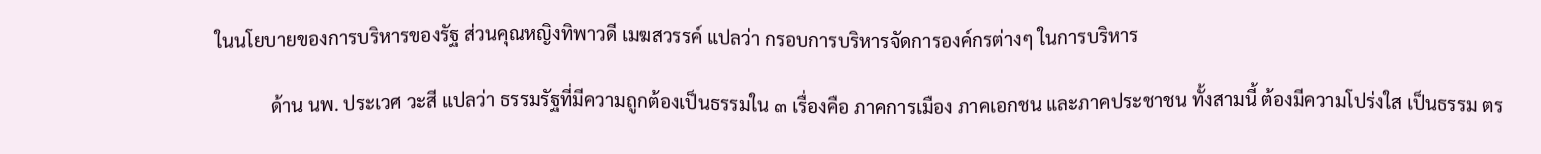ในนโยบายของการบริหารของรัฐ ส่วนคุณหญิงทิพาวดี เมฆสวรรค์ แปลว่า กรอบการบริหารจัดการองค์กรต่างๆ ในการบริหาร

            ด้าน นพ. ประเวศ วะสี แปลว่า ธรรมรัฐที่มีความถูกต้องเป็นธรรมใน ๓ เรื่องคือ ภาคการเมือง ภาคเอกชน และภาคประชาชน ทั้งสามนี้ ต้องมีความโปร่งใส เป็นธรรม ตร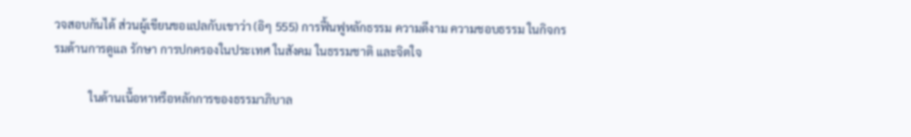วจสอบกันได้ ส่วนผู้เขียนขอแปลกับเขาว่า (อิๆ 555) การฟื้นฟูหลักธรรม ความดีงาม ความชอบธรรม ในกิจกรรมด้านการดูแล รักษา การปกครองในประเทศ ในสังคม ในธรรมชาติ และจิตใจ

            ในด้านเนื้อหาหรือหลักการของธรรมาภิบาล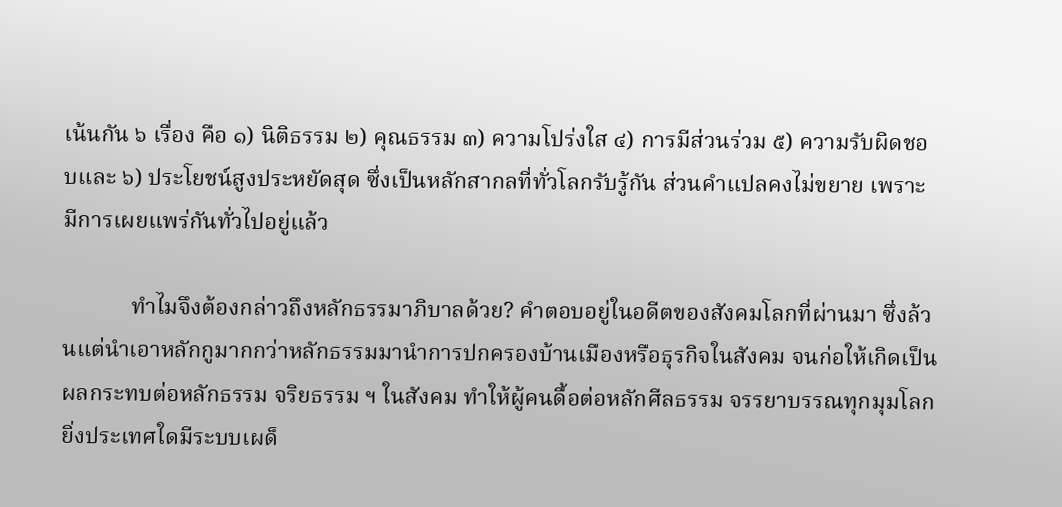เน้นกัน ๖ เรื่อง คือ ๑) นิติธรรม ๒) คุณธรรม ๓) ความโปร่งใส ๔) การมีส่วนร่วม ๕) ความรับผิดชอบและ ๖) ประโยชน์สูงประหยัดสุด ซึ่งเป็นหลักสากลที่ทั่วโลกรับรู้กัน ส่วนคำแปลคงไม่ขยาย เพราะมีการเผยแพร่กันทั่วไปอยู่แล้ว

            ทำไมจึงต้องกล่าวถึงหลักธรรมาภิบาลด้วย? คำตอบอยู่ในอดีตของสังคมโลกที่ผ่านมา ซึ่งล้วนแต่นำเอาหลักกูมากกว่าหลักธรรมมานำการปกครองบ้านเมืองหรือธุรกิจในสังคม จนก่อให้เกิดเป็นผลกระทบต่อหลักธรรม จริยธรรม ฯ ในสังคม ทำให้ผู้คนดื้อต่อหลักศีลธรรม จรรยาบรรณทุกมุมโลก ยิ่งประเทศใดมีระบบเผด็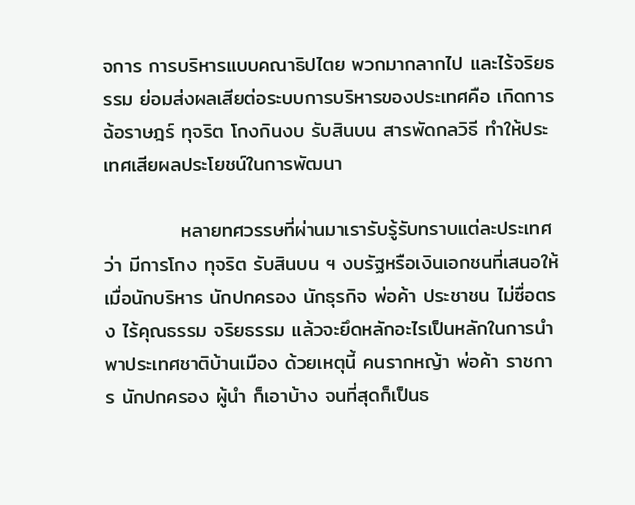จการ การบริหารแบบคณาธิปไตย พวกมากลากไป และไร้จริยธรรม ย่อมส่งผลเสียต่อระบบการบริหารของประเทศคือ เกิดการฉ้อราษฎร์ ทุจริต โกงกินงบ รับสินบน สารพัดกลวิธี ทำให้ประเทศเสียผลประโยชน์ในการพัฒนา

           หลายทศวรรษที่ผ่านมาเรารับรู้รับทราบแต่ละประเทศว่า มีการโกง ทุจริต รับสินบน ฯ งบรัฐหรือเงินเอกชนที่เสนอให้ เมื่อนักบริหาร นักปกครอง นักธุรกิจ พ่อค้า ประชาชน ไม่ซื่อตรง ไร้คุณธรรม จริยธรรม แล้วจะยึดหลักอะไรเป็นหลักในการนำพาประเทศชาติบ้านเมือง ด้วยเหตุนี้ คนรากหญ้า พ่อค้า ราชการ นักปกครอง ผู้นำ ก็เอาบ้าง จนที่สุดก็เป็นธ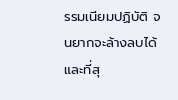รรมเนียมปฏิบัติ จนยากจะล้างลบได้ และที่สุ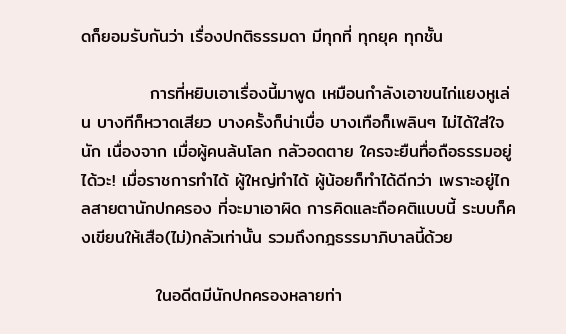ดก็ยอมรับกันว่า เรื่องปกติธรรมดา มีทุกที่ ทุกยุค ทุกชั้น

           การที่หยิบเอาเรื่องนี้มาพูด เหมือนกำลังเอาขนไก่แยงหูเล่น บางทีก็หวาดเสียว บางครั้งก็น่าเบื่อ บางเทือก็เพลินๆ ไม่ได้ใส่ใจนัก เนื่องจาก เมื่อผู้คนล้นโลก กลัวอดตาย ใครจะยืนทื่อถือธรรมอยู่ได้วะ! เมื่อราชการทำได้ ผู้ใหญ่ทำได้ ผู้น้อยก็ทำได้ดีกว่า เพราะอยู่ไกลสายตานักปกครอง ที่จะมาเอาผิด การคิดและถือคติแบบนี้ ระบบก็คงเขียนให้เสือ(ไม่)กลัวเท่านั้น รวมถึงกฎธรรมาภิบาลนี้ด้วย

            ในอดีตมีนักปกครองหลายท่า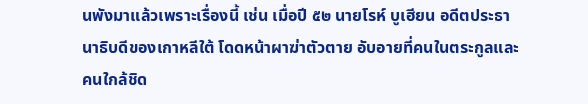นพังมาแล้วเพราะเรื่องนี้ เช่น เมื่อปี ๕๒ นายโรห์ บูเฮียน อดีตประธานาธิบดีของเกาหลีใต้ โดดหน้าผาฆ่าตัวตาย อับอายที่คนในตระกูลและคนใกล้ชิด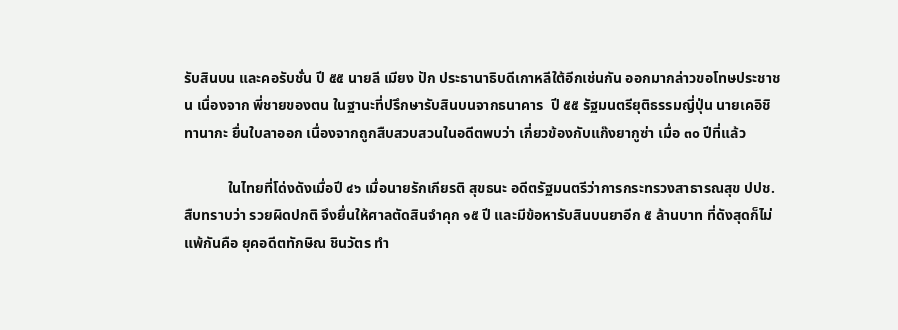รับสินบน และคอรับชั่น ปี ๕๕ นายลี เมียง ปัก ประธานาธิบดีเกาหลีใต้อีกเช่นกัน ออกมากล่าวขอโทษประชาชน เนื่องจาก พี่ชายของตน ในฐานะที่ปรึกษารับสินบนจากธนาคาร  ปี ๕๕ รัฐมนตรียุติธรรมญี่ปุ่น นายเคอิชิ ทานากะ ยื่นใบลาออก เนื่องจากถูกสืบสวบสวนในอดีตพบว่า เกี่ยวข้องกับแก๊งยากูซ่า เมื่อ ๓๐ ปีที่แล้ว

            ในไทยที่โด่งดังเมื่อปี ๔๖ เมื่อนายรักเกียรติ สุขธนะ อดีตรัฐมนตรีว่าการกระทรวงสาธารณสุข ปปช.สืบทราบว่า รวยผิดปกติ จึงยื่นให้ศาลตัดสินจำคุก ๑๕ ปี และมีข้อหารับสินบนยาอีก ๕ ล้านบาท ที่ดังสุดก็ไม่แพ้กันคือ ยุคอดีตทักษิณ ชินวัตร ทำ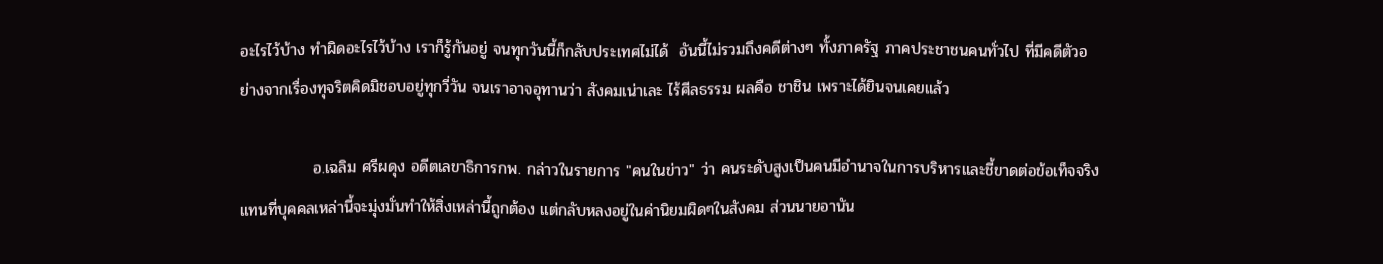อะไรไว้บ้าง ทำผิดอะไรไว้บ้าง เราก็รู้กันอยู่ จนทุกวันนี้ก็กลับประเทศไม่ได้  อันนี้ไม่รวมถึงคดีต่างๆ ทั้งภาครัฐ ภาคประชาชนคนทั่วไป ที่มีคดีตัวอย่างจากเรื่องทุจริตคิดมิชอบอยู่ทุกวี่วัน จนเราอาจอุทานว่า สังคมเน่าเละ ไร้ศีลธรรม ผลคือ ชาชิน เพราะได้ยินจนเคยแล้ว

             อ.เฉลิม ศรีผดุง อดีตเลขาธิการกพ. กล่าวในรายการ "คนในข่าว" ว่า คนระดับสูงเป็นคนมีอำนาจในการบริหารและชี้ขาดต่อข้อเท็จจริง แทนที่บุคคลเหล่านี้จะมุ่งมั่นทำให้สิ่งเหล่านี้ถูกต้อง แต่กลับหลงอยู่ในค่านิยมผิดๆในสังคม ส่วนนายอานัน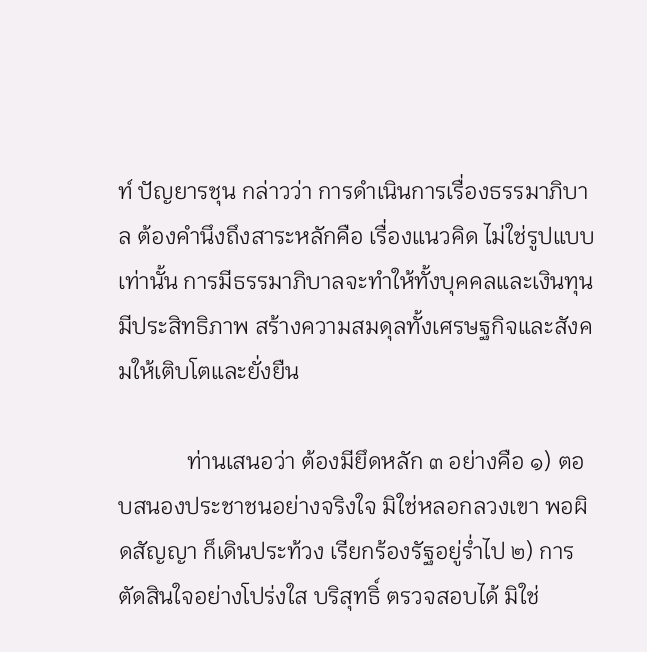ท์ ปัญยารชุน กล่าวว่า การดำเนินการเรื่องธรรมาภิบาล ต้องคำนึงถึงสาระหลักคือ เรื่องแนวคิด ไม่ใช่รูปแบบเท่านั้น การมีธรรมาภิบาลจะทำให้ทั้งบุคคลและเงินทุนมีประสิทธิภาพ สร้างความสมดุลทั้งเศรษฐกิจและสังคมให้เติบโตและยั่งยืน

            ท่านเสนอว่า ต้องมียึดหลัก ๓ อย่างคือ ๑) ตอบสนองประชาชนอย่างจริงใจ มิใช่หลอกลวงเขา พอผิดสัญญา ก็เดินประท้วง เรียกร้องรัฐอยู่ร่ำไป ๒) การตัดสินใจอย่างโปร่งใส บริสุทธิ์ ตรวจสอบได้ มิใช่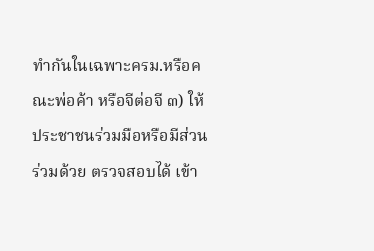ทำกันในเฉพาะครม.หรือคณะพ่อค้า หรือจีต่อจี ๓) ให้ประชาชนร่วมมือหรือมีส่วนร่วมด้วย ตรวจสอบได้ เข้า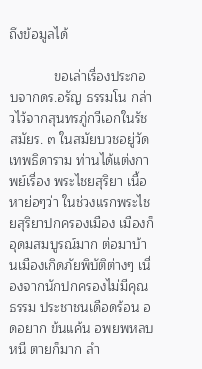ถึงข้อมูลได้

            ขอเล่าเรื่องประกอบจากดร.อรัญ ธรรมโน กล่าวไว้จากสุนทรภู่กวีเอกในรัชสมัยร. ๓ ในสมัยบวชอยู่วัดเทพธิดาราม ท่านได้แต่งกาพย์เรื่อง พระไชยสุริยา เนื้อหาย่อๆว่า ในช่วงแรกพระไชยสุริยาปกครองเมือง เมืองก็อุดมสมบูรณ์มาก ต่อมาบ้านเมืองเกิดภัยพิบัติต่างๆ เนื่องจากนักปกครองไม่มีคุณธรรม ประชาชนเดือดร้อน อดอยาก ข้นแค้น อพยพหลบหนี ตายก็มาก ลำ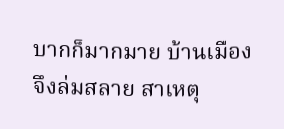บากก็มากมาย บ้านเมืองจึงล่มสลาย สาเหตุ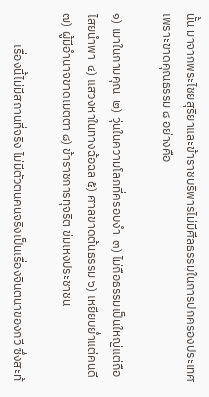นั้น มาจากพระไชยสุริยาและข้าราชบริพารไม่มีศีลธรรมในการปกครองประเทศ เพราะขาดคุณธรรม ๘ อย่างคือ

๑) เมาในกามคุณ  ๒) วุ่นในความโลภที่ครอบงำ  ๓) ไม่ถือธรรมเป็นใหญ่แต่ถือไสยนำพา  ๔) แสวงหาในทางฉ้อฉล ๕) ศาลขาดต้นธรรม ๖) เหยียบย่ำแต่คนดี ๗) ผู้มีอำนาจขาดเมตตา ๘) ข้าราชการทุจริต ข่มเหงประชาชน

           เรื่องนี้ไม่มีสถานที่จริง ไม่มีตัวตนคนจริงเป็นเรื่องจินตนาของกวี ซึ่งสะท้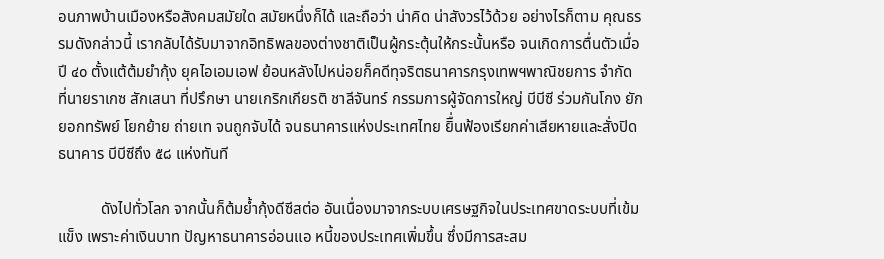อนภาพบ้านเมืองหรือสังคมสมัยใด สมัยหนึ่งก็ได้ และถือว่า น่าคิด น่าสังวรไว้ด้วย อย่างไรก็ตาม คุณธรรมดังกล่าวนี้ เรากลับได้รับมาจากอิทธิพลของต่างชาติเป็นผู้กระตุ้นให้กระนั้นหรือ จนเกิดการตื่นตัวเมื่อปี ๔๐ ตั้งแต้ต้มยำกุ้ง ยุคไอเอมเอฟ ย้อนหลังไปหน่อยก็คดีทุจริตธนาคารกรุงเทพฯพาณิชยการ จำกัด ที่นายราเกซ สักเสนา ที่ปรึกษา นายเกริกเกียรติ ชาลีจันทร์ กรรมการผู้จัดการใหญ่ บีบีซี ร่วมกันโกง ยักยอกทรัพย์ โยกย้าย ถ่ายเท จนถูกจับได้ จนธนาคารแห่งประเทศไทย ยิื่นฟ้องเรียกค่าเสียหายและสั่งปิดธนาคาร บีบีซีถึง ๕๘ แห่งทันที

           ดังไปทั่วโลก จากนั้นก็ต้มย้ำกุ้งดีซีสต่อ อันเนื่องมาจากระบบเศรษฐกิจในประเทศขาดระบบที่เข้มแข็ง เพราะค่าเงินบาท ปัญหาธนาคารอ่อนแอ หนี้ของประเทศเพิ่มขึ้น ซึ่งมีการสะสม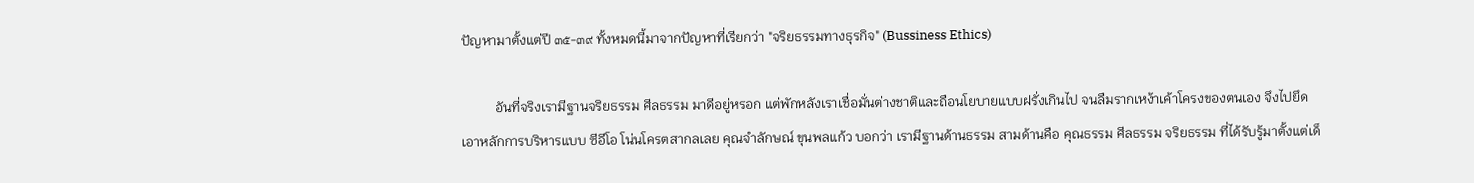ปัญหามาตั้งแต่ปี ๓๕-๓๙ ทั้งหมดนี้มาจากปัญหาที่เรียกว่า "จริยธรรมทางธุรกิจ" (Bussiness Ethics)

          อันที่จริงเรามีฐานจริยธรรม ศีลธรรม มาดีอยู่หรอก แต่พักหลังเราเชื่อมั่นต่างชาติและถือนโยบายแบบฝรั่งเกินไป จนลืมรากเหง้าเค้าโครงของตนเอง จึงไปยึดเอาหลักการบริหารแบบ ซีอีโอ โน่นโครตสากลเลย คุณจำลักษณ์ ขุนพลแก้ว บอกว่า เรามีฐานด้านธรรม สามด้านคือ คุณธรรม ศีลธรรม จริยธรรม ที่ได้รับรู้มาตั้งแต่เด็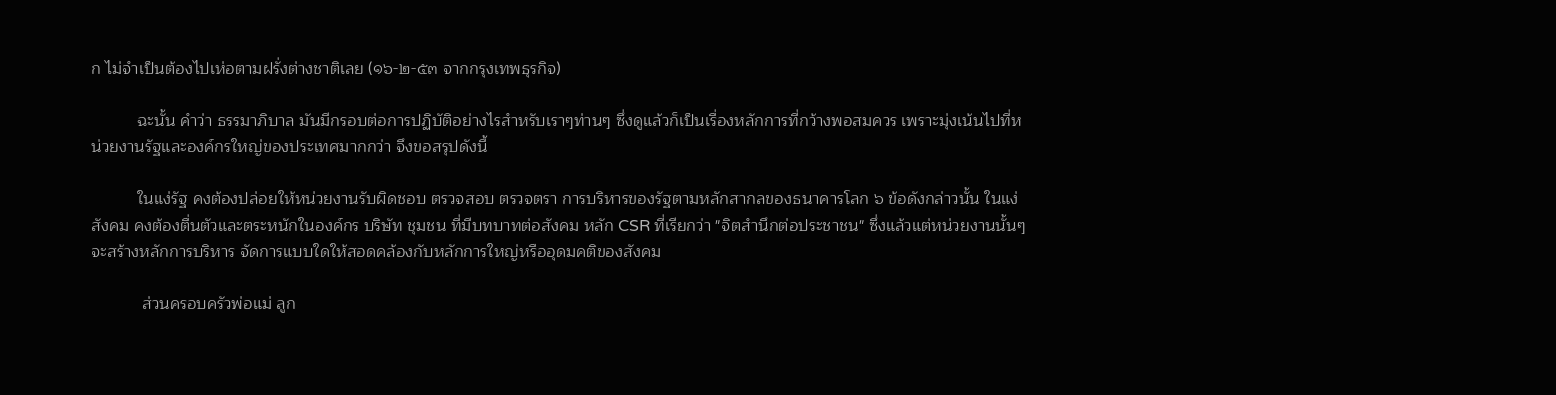ก ไม่จำเป็นต้องไปเห่อตามฝรั่งต่างชาติเลย (๑๖-๒-๕๓ จากกรุงเทพธุรกิจ)

          ฉะนั้น คำว่า ธรรมาภิบาล มันมีกรอบต่อการปฏิบัติอย่างไรสำหรับเราๆท่านๆ ซึ่งดูแล้วก็เป็นเรื่องหลักการที่กว้างพอสมควร เพราะมุ่งเน้นไปที่หน่วยงานรัฐและองค์กรใหญ่ของประเทศมากกว่า จึงขอสรุปดังนี้

          ในแง่รัฐ คงต้องปล่อยให้หน่วยงานรับผิดชอบ ตรวจสอบ ตรวจตรา การบริหารของรัฐตามหลักสากลของธนาคารโลก ๖ ข้อดังกล่าวนั้น ในแง่สังคม คงต้องตื่นตัวและตระหนักในองค์กร บริษัท ชุมชน ที่มีบทบาทต่อสังคม หลัก CSR ที่เรียกว่า "จิตสำนึกต่อประชาชน" ซึ่งแล้วแต่หน่วยงานนั้นๆ จะสร้างหลักการบริหาร จัดการแบบใดให้สอดคล้องกับหลักการใหญ่หรืออุดมคติของสังคม

           ส่วนครอบครัวพ่อแม่ ลูก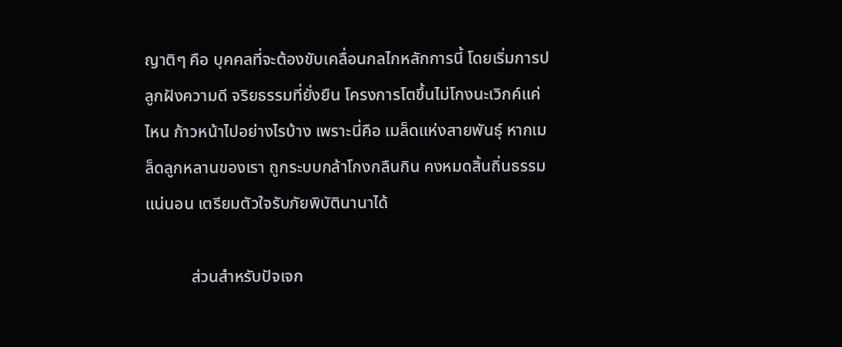ญาติๆ คือ บุคคลที่จะต้องขับเคลื่อนกลไกหลักการนี้ โดยเริ่มการปลูกฝังความดี จริยธรรมที่ยั่งยืน โครงการโตขึ้นไม่โกงนะเวิกค์แค่ไหน ก้าวหน้าไปอย่างไรบ้าง เพราะนี่คือ เมล็ดแห่งสายพันธุ์ หากเมล็ดลูกหลานของเรา ถูกระบบกล้าโกงกลืนกิน คงหมดสิ้นถิ่นธรรมแน่นอน เตรียมตัวใจรับภัยพิบัตินานาได้

           ส่วนสำหรับปัจเจก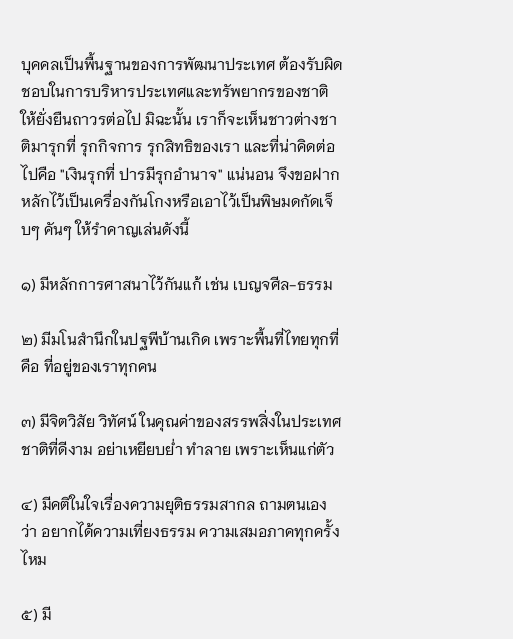บุคคลเป็นพื้นฐานของการพัฒนาประเทศ ต้องรับผิดชอบในการบริหารประเทศและทรัพยากรของชาติให้ยั่งยืนถาวรต่อไป มิฉะนั้น เราก็จะเห็นชาวต่างชาติมารุกที่ รุกกิจการ รุกสิทธิของเรา และที่น่าคิดต่อไปคือ "เงินรุกที่ ปารมีรุกอำนาจ" แน่นอน จึงขอฝากหลักไว้เป็นเครื่องกันโกงหรือเอาไว้เป็นพิษมดกัดเจ็บๆ คันๆ ให้รำคาญเล่นดังนี้

๑) มีหลักการศาสนาไว้กันแก้ เช่น เบญจศีล-ธรรม

๒) มีมโนสำนึกในปฐพีบ้านเกิด เพราะพื้นที่ไทยทุกที่คือ ที่อยู่ของเราทุกคน

๓) มีจิตวิสัย วิทัศน์ ในคุณค่าของสรรพสิ่งในประเทศชาติที่ดีงาม อย่าเหยียบย่ำ ทำลาย เพราะเห็นแก่ตัว

๔) มีคติในใจเรื่องความยุติธรรมสากล ถามตนเองว่า อยากได้ความเที่ยงธรรม ความเสมอภาคทุกครั้งไหม

๕) มี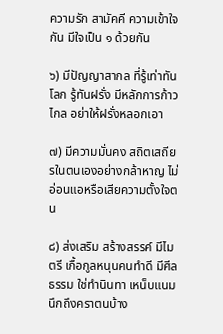ความรัก สามัคคี ความเข้าใจกัน มีใจเป็น ๑ ด้วยกัน

๖) มีปัญญาสากล ที่รู้เท่าทันโลก รู้ทันฝรั่ง มีหลักการก้าวไกล อย่าให้ฝรั่งหลอกเอา

๗) มีความมั่นคง สถิตเสถียรในตนเองอย่างกล้าหาญ ไม่อ่อนแอหรือเสียความตั้งใจตน

๘) ส่งเสริม สร้างสรรค์ มีไมตรี เกื้อกูลหนุนคนทำดี มีศีลธรรม ใช่ทำนินทา เหน็บแนม นึกถึงคราตนบ้าง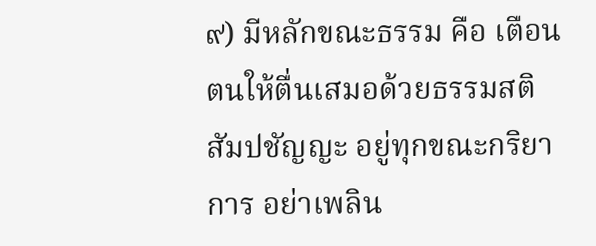๙) มีหลักขณะธรรม คือ เตือนตนให้ตื่นเสมอด้วยธรรมสติ สัมปชัญญะ อยู่ทุกขณะกริยาการ อย่าเพลิน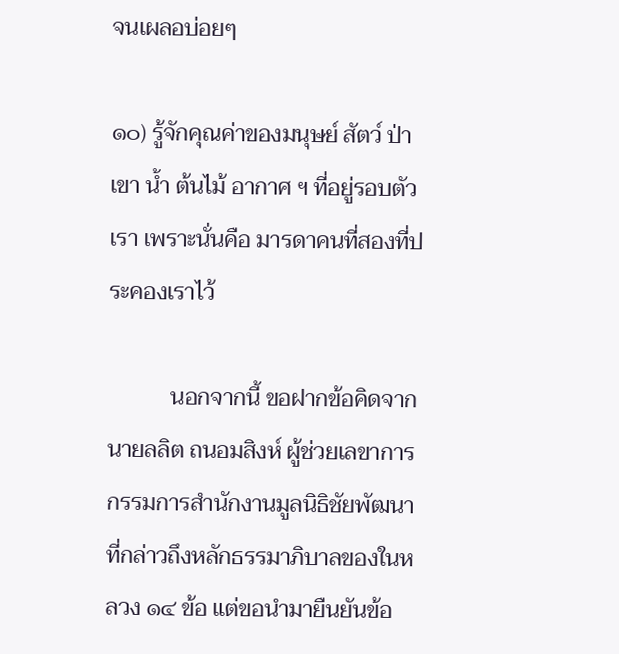จนเผลอบ่อยๆ

๑๐) รู้จักคุณค่าของมนุษย์ สัตว์ ป่า เขา น้ำ ต้นไม้ อากาศ ฯ ที่อยู่รอบตัวเรา เพราะนั่นคือ มารดาคนที่สองที่ประคองเราไว้

           นอกจากนี้ ขอฝากข้อคิดจากนายลลิต ถนอมสิงห์ ผู้ช่วยเลขาการกรรมการสำนักงานมูลนิธิชัยพัฒนา ที่กล่าวถึงหลักธรรมาภิบาลของในหลวง ๑๔ ข้อ แต่ขอนำมายืนยันข้อ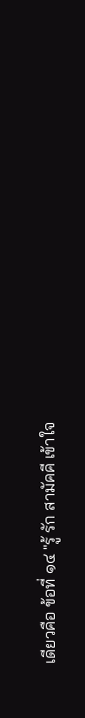เดียวคือ ข้อที่ ๑๔ "รู้ รัก สามัคคี เข้าใจ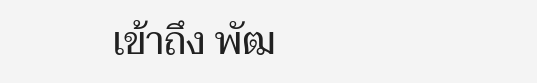เข้าถึง พัฒ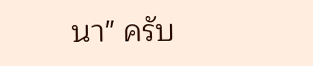นา" ครับ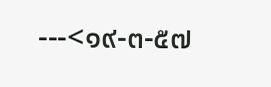---<๑๙-๓-๕๗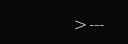>---